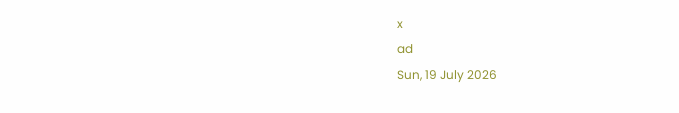x
ad
Sun, 19 July 2026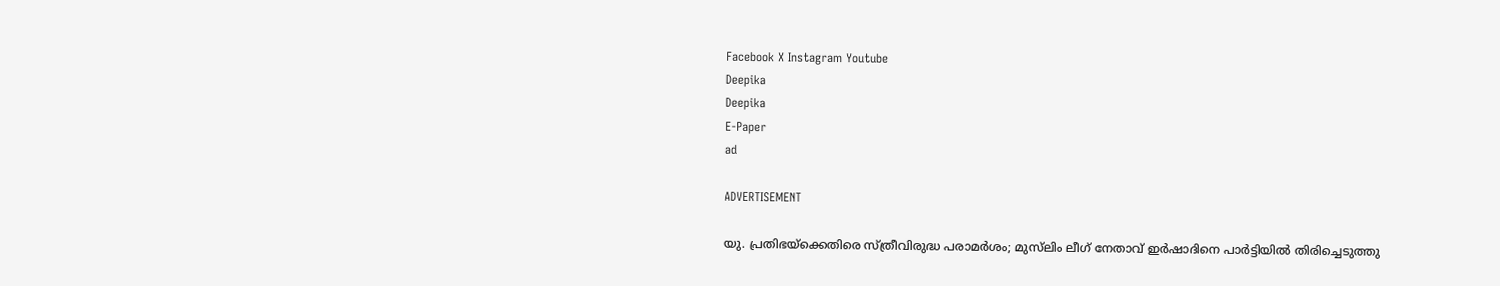Facebook X Instagram Youtube
Deepika
Deepika
E-Paper
ad

ADVERTISEMENT

യു. പ്രതിഭയ്‌ക്കെതിരെ സ്ത്രീവിരുദ്ധ പരാമർശം; മുസ്‌ലിം ലീഗ് നേതാവ് ഇർഷാദിനെ പാർട്ടിയിൽ തിരിച്ചെടുത്തു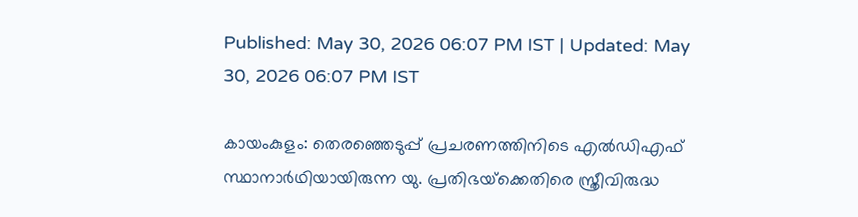Published: May 30, 2026 06:07 PM IST | Updated: May 30, 2026 06:07 PM IST

കായംകുളം: തെരഞ്ഞെടുപ്പ് പ്രചരണത്തിനിടെ എൽഡിഎഫ് സ്ഥാനാർഥിയായിരുന്ന യു. പ്രതിഭയ്‌ക്കെതിരെ സ്ത്രീവിരുദ്ധ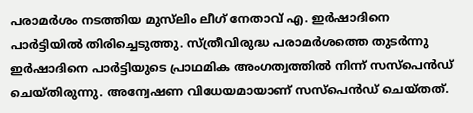പരാമർശം നടത്തിയ മുസ്‌ലിം ലീഗ് നേതാവ് എ. ഇർഷാദിനെ പാർട്ടിയിൽ തിരിച്ചെടുത്തു. സ്ത്രീവിരുദ്ധ പരാമർശത്തെ തുടർന്നു ഇർഷാദിനെ പാർട്ടിയുടെ പ്രാഥമിക അംഗത്വത്തിൽ നിന്ന് സസ്പെൻഡ് ചെയ്തിരുന്നു. അന്വേഷണ വിധേയമായാണ് സസ്പെൻഡ് ചെയ്തത്.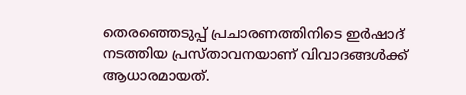തെരഞ്ഞെടുപ്പ് പ്രചാരണത്തിനിടെ ഇർഷാദ് നടത്തിയ പ്രസ്താവനയാണ് വിവാദങ്ങൾക്ക് ആധാരമായത്.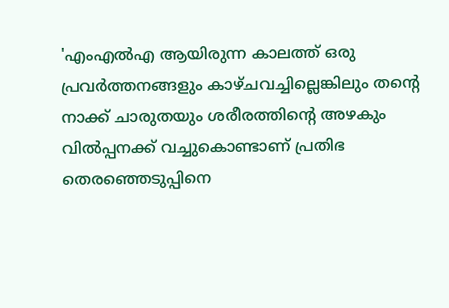'എംഎൽഎ ആയിരുന്ന കാലത്ത് ഒരു പ്രവർത്തനങ്ങളും കാഴ്ചവച്ചില്ലെങ്കിലും തന്‍റെ നാക്ക് ചാരുതയും ശരീരത്തിന്‍റെ അഴകും വിൽപ്പനക്ക് വച്ചുകൊണ്ടാണ് പ്രതിഭ തെരഞ്ഞെടുപ്പിനെ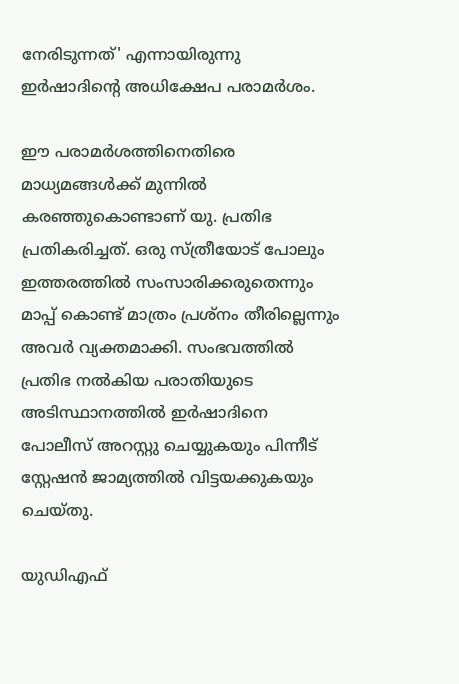നേരിടുന്നത്' എന്നായിരുന്നു ഇർഷാദിന്‍റെ അധിക്ഷേപ പരാമർശം.

ഈ പരാമർശത്തിനെതിരെ മാധ്യമങ്ങൾക്ക് മുന്നിൽ കരഞ്ഞുകൊണ്ടാണ് യു. പ്രതിഭ പ്രതികരിച്ചത്. ഒരു സ്ത്രീയോട് പോലും ഇത്തരത്തിൽ സംസാരിക്കരുതെന്നും മാപ്പ് കൊണ്ട് മാത്രം പ്രശ്നം തീരില്ലെന്നും അവർ വ്യക്തമാക്കി. സംഭവത്തിൽ പ്രതിഭ നൽകിയ പരാതിയുടെ അടിസ്ഥാനത്തിൽ ഇർഷാദിനെ പോലീസ് അറസ്റ്റു ചെയ്യുകയും പിന്നീട് സ്റ്റേഷൻ ജാമ്യത്തിൽ വിട്ടയക്കുകയും ചെയ്തു.

യുഡിഎഫ്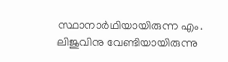സ്ഥാനാർഥിയായിരുന്ന എം. ലിജുവിനു വേണ്ടിയായിരുന്നു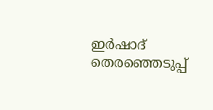ഇർഷാദ് തെരഞ്ഞെടുപ്പ്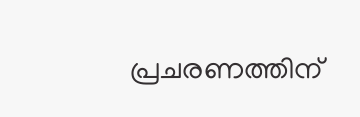പ്രചരണത്തിന്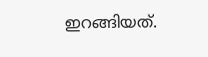ഇറങ്ങിയത്.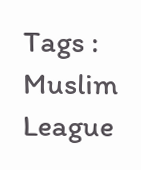Tags : Muslim League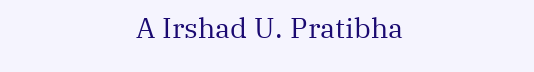A Irshad U. Pratibha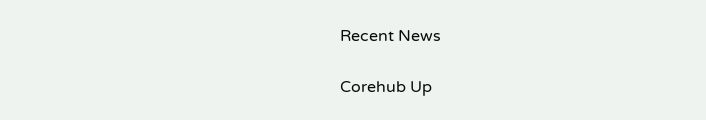Recent News

Corehub Up